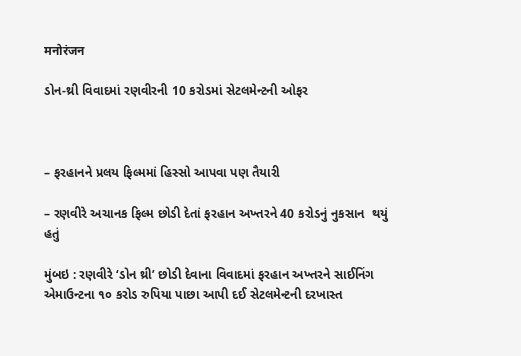मनोरंजन

ડોન-થ્રી વિવાદમાં રણવીરની 10 કરોડમાં સેટલમેન્ટની ઓફર



– ફરહાનને પ્રલય ફિલ્મમાં હિસ્સો આપવા પણ તૈયારી

– રણવીરે અચાનક ફિલ્મ છોડી દેતાં ફરહાન અખ્તરને 40 કરોડનું નુકસાન  થયું હતું

મુંબઇ : રણવીરે ‘ડોન થ્રી’ છોડી દેવાના વિવાદમાં ફરહાન અખ્તરને સાઈનિંગ  એમાઉન્ટના ૧૦ કરોડ રુપિયા પાછા આપી દઈ સેટલમેન્ટની દરખાસ્ત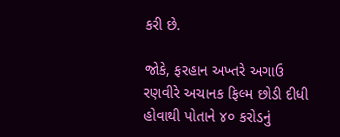કરી છે.

જોકે, ફરહાન અખ્તરે અગાઉ રણવીરે અચાનક ફિલ્મ છોડી દીધી હોવાથી પોતાને ૪૦ કરોડનું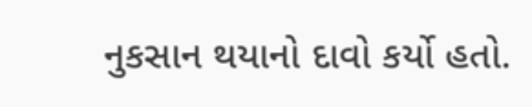નુકસાન થયાનો દાવો કર્યો હતો.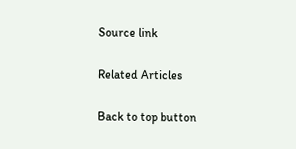Source link

Related Articles

Back to top button